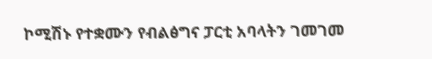ኮሚሽኑ የተቋሙን የብልፅግና ፓርቲ አባላትን ገመገመ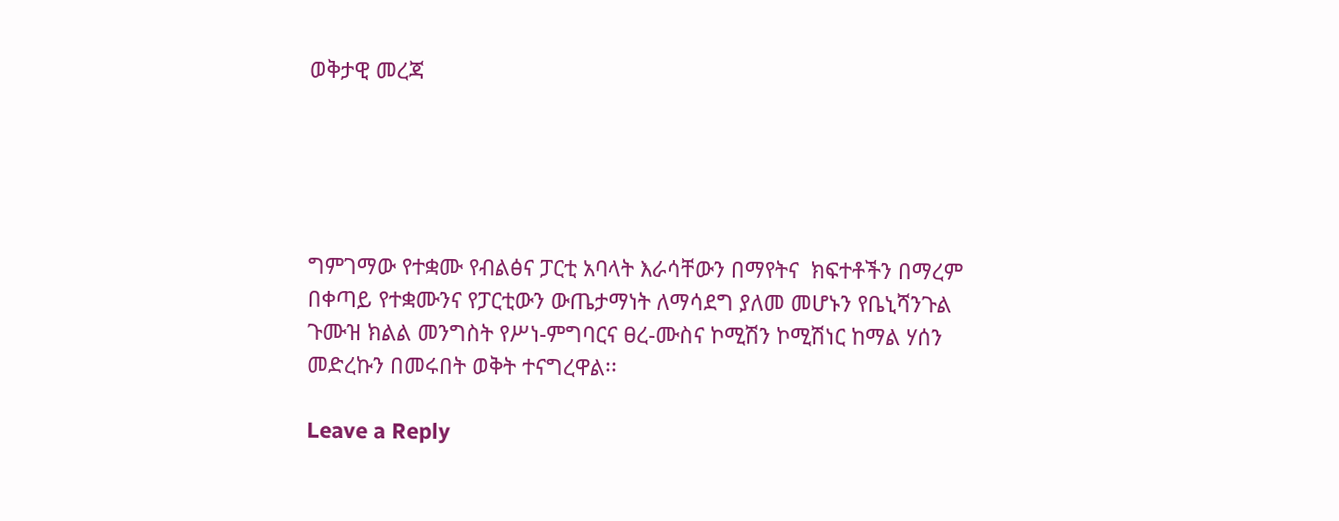ወቅታዊ መረጃ





ግምገማው የተቋሙ የብልፅና ፓርቲ አባላት እራሳቸውን በማየትና  ክፍተቶችን በማረም  በቀጣይ የተቋሙንና የፓርቲውን ውጤታማነት ለማሳደግ ያለመ መሆኑን የቤኒሻንጉል ጉሙዝ ክልል መንግስት የሥነ-ምግባርና ፀረ-ሙስና ኮሚሽን ኮሚሽነር ከማል ሃሰን መድረኩን በመሩበት ወቅት ተናግረዋል፡፡

Leave a Reply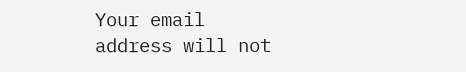Your email address will not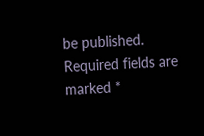be published. Required fields are marked *